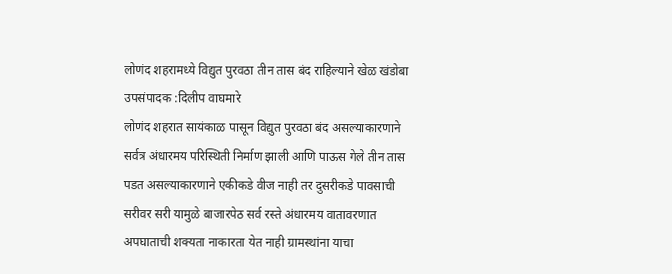लोणंद शहरामध्ये विद्युत पुरवठा तीन तास बंद राहिल्याने खेळ खंडोबा
उपसंपादक :दिलीप वाघमारे
लोणंद शहरात सायंकाळ पासून विद्युत पुरवठा बंद असल्याकारणाने सर्वत्र अंधारमय परिस्थिती निर्माण झाली आणि पाऊस गेले तीन तास पडत असल्याकारणाने एकीकडे वीज नाही तर दुसरीकडे पावसाची सरीवर सरी यामुळे बाजारपेठ सर्व रस्ते अंधारमय वातावरणात अपघाताची शक्यता नाकारता येत नाही ग्रामस्थांना याचा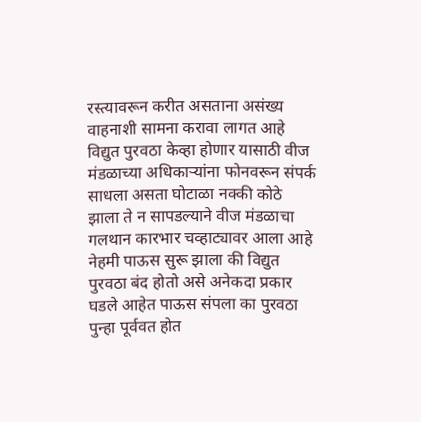रस्त्यावरून करीत असताना असंख्य वाहनाशी सामना करावा लागत आहे विद्युत पुरवठा केव्हा होणार यासाठी वीज मंडळाच्या अधिकाऱ्यांना फोनवरून संपर्क साधला असता घोटाळा नक्की कोठे झाला ते न सापडल्याने वीज मंडळाचा गलथान कारभार चव्हाट्यावर आला आहे नेहमी पाऊस सुरू झाला की विद्युत पुरवठा बंद होतो असे अनेकदा प्रकार घडले आहेत पाऊस संपला का पुरवठा पुन्हा पूर्ववत होत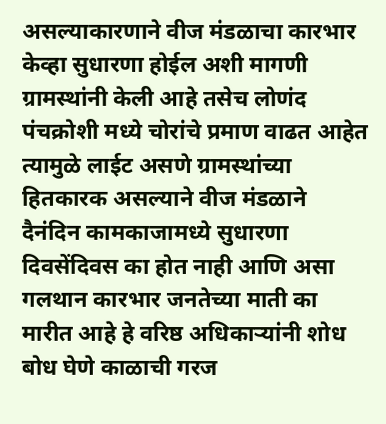असल्याकारणाने वीज मंडळाचा कारभार केव्हा सुधारणा होईल अशी मागणी ग्रामस्थांनी केली आहे तसेच लोणंद पंचक्रोशी मध्ये चोरांचे प्रमाण वाढत आहेत त्यामुळे लाईट असणे ग्रामस्थांच्या हितकारक असल्याने वीज मंडळाने दैनंदिन कामकाजामध्ये सुधारणा दिवसेंदिवस का होत नाही आणि असा गलथान कारभार जनतेच्या माती का मारीत आहे हे वरिष्ठ अधिकाऱ्यांनी शोध बोध घेणे काळाची गरज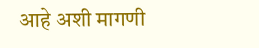आहे अशी मागणी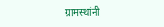ग्रामस्थांनी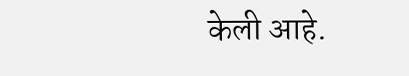केली आहे.